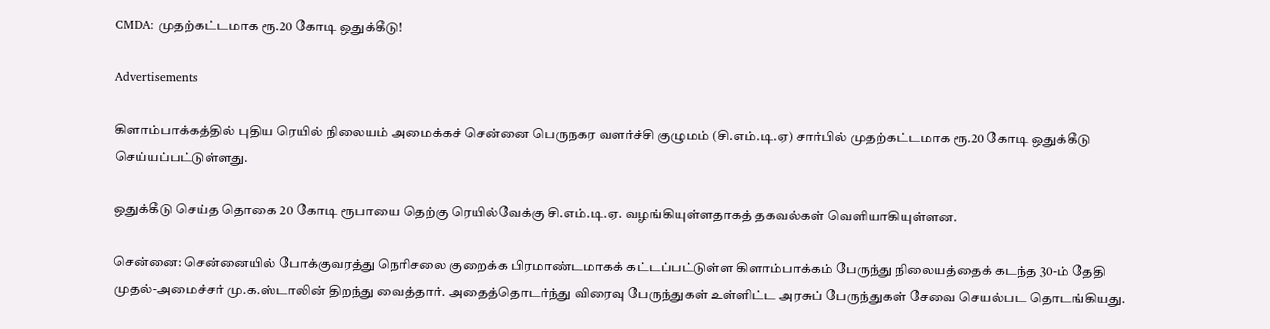CMDA: முதற்கட்டமாக ரூ.20 கோடி ஒதுக்கீடு!

Advertisements

கிளாம்பாக்கத்தில் புதிய ரெயில் நிலையம் அமைக்கச் சென்னை பெருநகர வளர்ச்சி குழுமம் (சி.எம்.டி.ஏ) சார்பில் முதற்கட்டமாக ரூ.20 கோடி ஒதுக்கீடு செய்யப்பட்டுள்ளது.

ஒதுக்கீடு செய்த தொகை 20 கோடி ரூபாயை தெற்கு ரெயில்வேக்கு சி.எம்.டி.ஏ. வழங்கியுள்ளதாகத் தகவல்கள் வெளியாகியுள்ளன.

சென்னை: சென்னையில் போக்குவரத்து நெரிசலை குறைக்க பிரமாண்டமாகக் கட்டப்பட்டுள்ள கிளாம்பாக்கம் பேருந்து நிலையத்தைக் கடந்த 30-ம் தேதி முதல்-அமைச்சர் மு.க.ஸ்டாலின் திறந்து வைத்தார். அதைத்தொடர்ந்து விரைவு பேருந்துகள் உள்ளிட்ட அரசுப் பேருந்துகள் சேவை செயல்பட தொடங்கியது.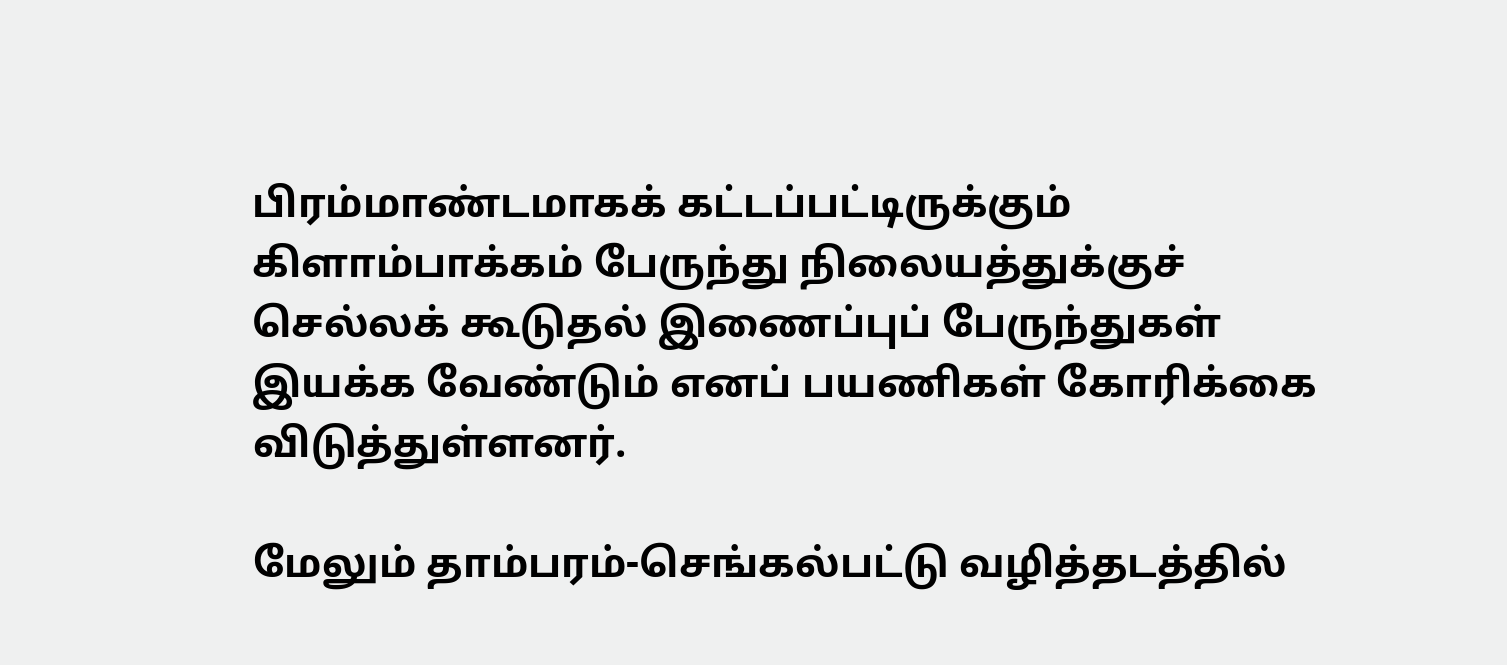பிரம்மாண்டமாகக் கட்டப்பட்டிருக்கும் கிளாம்பாக்கம் பேருந்து நிலையத்துக்குச் செல்லக் கூடுதல் இணைப்புப் பேருந்துகள் இயக்க வேண்டும் எனப் பயணிகள் கோரிக்கை விடுத்துள்ளனர்.

மேலும் தாம்பரம்-செங்கல்பட்டு வழித்தடத்தில்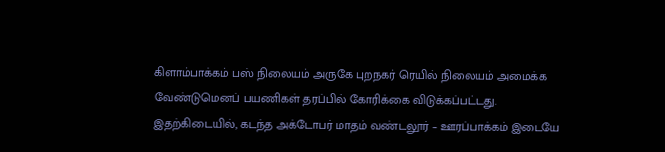கிளாம்பாக்கம் பஸ் நிலையம் அருகே புறநகர் ரெயில் நிலையம் அமைக்க வேண்டுமெனப் பயணிகள் தரப்பில் கோரிக்கை விடுக்கப்பட்டது. இதற்கிடையில், கடந்த அக்டோபர் மாதம் வண்டலூர் – ஊரப்பாக்கம் இடையே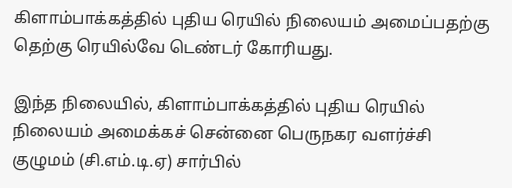கிளாம்பாக்கத்தில் புதிய ரெயில் நிலையம் அமைப்பதற்கு தெற்கு ரெயில்வே டெண்டர் கோரியது.

இந்த நிலையில், கிளாம்பாக்கத்தில் புதிய ரெயில் நிலையம் அமைக்கச் சென்னை பெருநகர வளர்ச்சி குழுமம் (சி.எம்.டி.ஏ) சார்பில்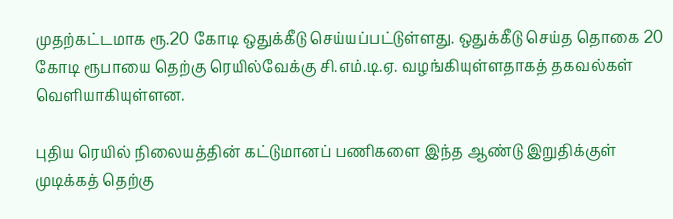முதற்கட்டமாக ரூ.20 கோடி ஒதுக்கீடு செய்யப்பட்டுள்ளது. ஒதுக்கீடு செய்த தொகை 20 கோடி ரூபாயை தெற்கு ரெயில்வேக்கு சி.எம்.டி.ஏ. வழங்கியுள்ளதாகத் தகவல்கள் வெளியாகியுள்ளன.

புதிய ரெயில் நிலையத்தின் கட்டுமானப் பணிகளை இந்த ஆண்டு இறுதிக்குள் முடிக்கத் தெற்கு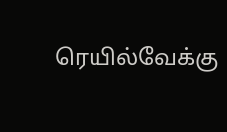ரெயில்வேக்கு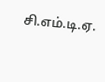சி.எம்.டி.ஏ.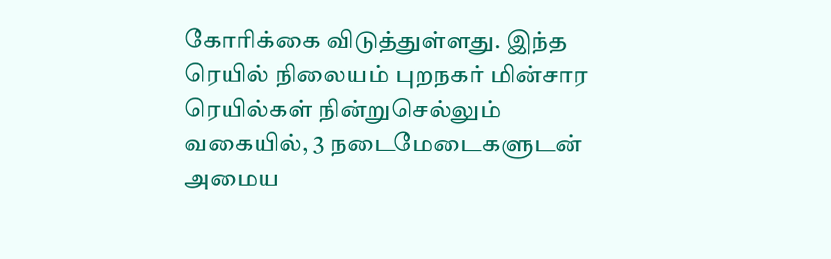கோரிக்கை விடுத்துள்ளது. இந்த ரெயில் நிலையம் புறநகர் மின்சார ரெயில்கள் நின்றுசெல்லும் வகையில், 3 நடைமேடைகளுடன் அமைய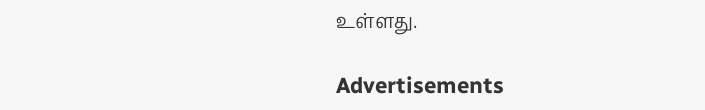உள்ளது.

Advertisements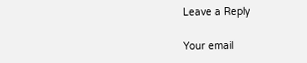Leave a Reply

Your email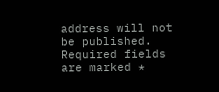address will not be published. Required fields are marked *